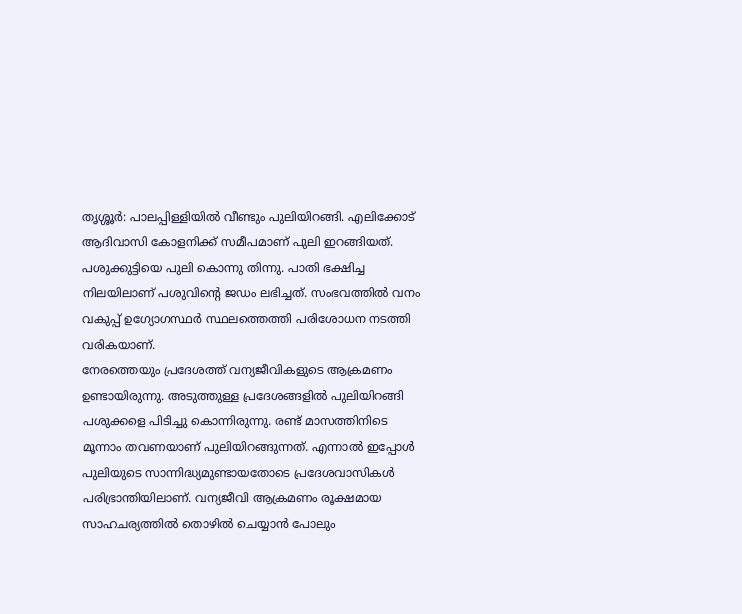തൃശ്ശൂർ: പാലപ്പിള്ളിയിൽ വീണ്ടും പുലിയിറങ്ങി. എലിക്കോട് ആദിവാസി കോളനിക്ക് സമീപമാണ് പുലി ഇറങ്ങിയത്. പശുക്കുട്ടിയെ പുലി കൊന്നു തിന്നു. പാതി ഭക്ഷിച്ച നിലയിലാണ് പശുവിന്റെ ജഡം ലഭിച്ചത്. സംഭവത്തിൽ വനം വകുപ്പ് ഉഗ്യോഗസ്ഥർ സ്ഥലത്തെത്തി പരിശോധന നടത്തി വരികയാണ്.
നേരത്തെയും പ്രദേശത്ത് വന്യജീവികളുടെ ആക്രമണം ഉണ്ടായിരുന്നു. അടുത്തുള്ള പ്രദേശങ്ങളിൽ പുലിയിറങ്ങി പശുക്കളെ പിടിച്ചു കൊന്നിരുന്നു. രണ്ട് മാസത്തിനിടെ മൂന്നാം തവണയാണ് പുലിയിറങ്ങുന്നത്. എന്നാൽ ഇപ്പോൾ പുലിയുടെ സാന്നിദ്ധ്യമുണ്ടായതോടെ പ്രദേശവാസികൾ പരിഭ്രാന്തിയിലാണ്. വന്യജീവി ആക്രമണം രൂക്ഷമായ സാഹചര്യത്തിൽ തൊഴിൽ ചെയ്യാൻ പോലും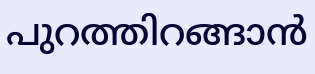പുറത്തിറങ്ങാൻ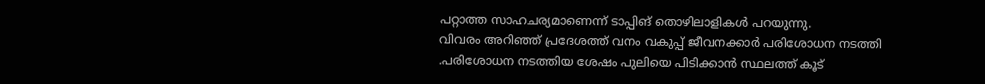പറ്റാത്ത സാഹചര്യമാണെന്ന് ടാപ്പിങ് തൊഴിലാളികൾ പറയുന്നു.
വിവരം അറിഞ്ഞ് പ്രദേശത്ത് വനം വകുപ്പ് ജീവനക്കാർ പരിശോധന നടത്തി .പരിശോധന നടത്തിയ ശേഷം പുലിയെ പിടിക്കാൻ സ്ഥലത്ത് കൂട്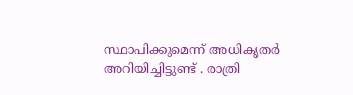സ്ഥാപിക്കുമെന്ന് അധികൃതർ അറിയിച്ചിട്ടുണ്ട് . രാത്രി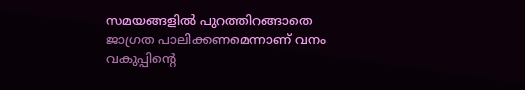സമയങ്ങളിൽ പുറത്തിറങ്ങാതെ ജാഗ്രത പാലിക്കണമെന്നാണ് വനം വകുപ്പിന്റെ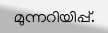മുന്നറിയിപ്പ്.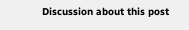Discussion about this post